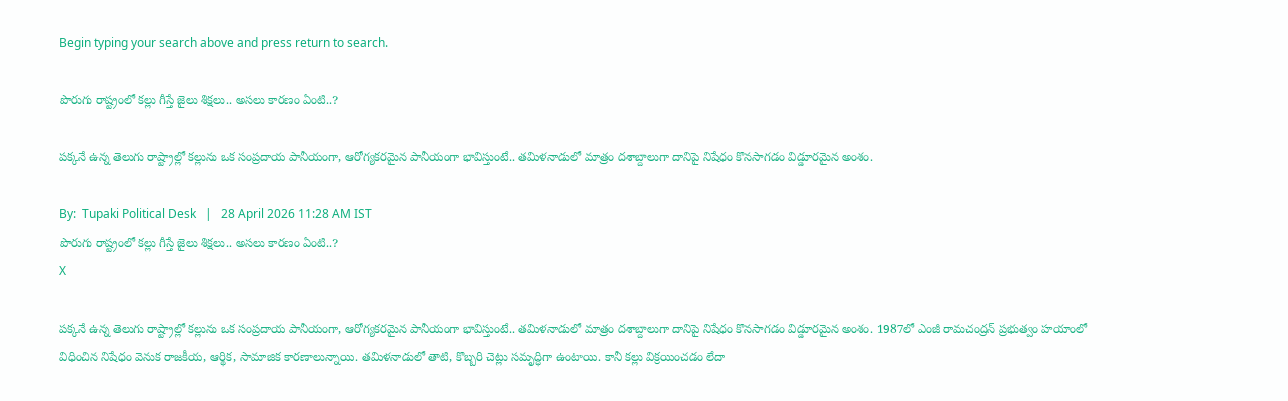Begin typing your search above and press return to search.

పొరుగు రాష్ట్రంలో కల్లు గీస్తే జైలు శిక్షలు.. అసలు కారణం ఏంటి..?

పక్కనే ఉన్న తెలుగు రాష్ట్రాల్లో కల్లును ఒక సంప్రదాయ పానీయంగా, ఆరోగ్యకరమైన పానీయంగా భావిస్తుంటే.. తమిళనాడులో మాత్రం దశాబ్దాలుగా దానిపై నిషేధం కొనసాగడం విడ్డూరమైన అంశం.

By:  Tupaki Political Desk   |   28 April 2026 11:28 AM IST
పొరుగు రాష్ట్రంలో కల్లు గీస్తే జైలు శిక్షలు.. అసలు కారణం ఏంటి..?
X

పక్కనే ఉన్న తెలుగు రాష్ట్రాల్లో కల్లును ఒక సంప్రదాయ పానీయంగా, ఆరోగ్యకరమైన పానీయంగా భావిస్తుంటే.. తమిళనాడులో మాత్రం దశాబ్దాలుగా దానిపై నిషేధం కొనసాగడం విడ్డూరమైన అంశం. 1987లో ఎంజీ రామచంద్రన్ ప్రభుత్వం హయాంలో విధించిన నిషేధం వెనుక రాజకీయ, ఆర్థిక, సామాజిక కారణాలున్నాయి. తమిళనాడులో తాటి, కొబ్బరి చెట్లు సమృద్ధిగా ఉంటాయి. కానీ కల్లు విక్రయించడం లేదా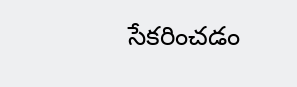సేకరించడం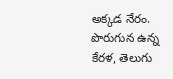అక్కడ నేరం. పొరుగున ఉన్న కేరళ, తెలుగు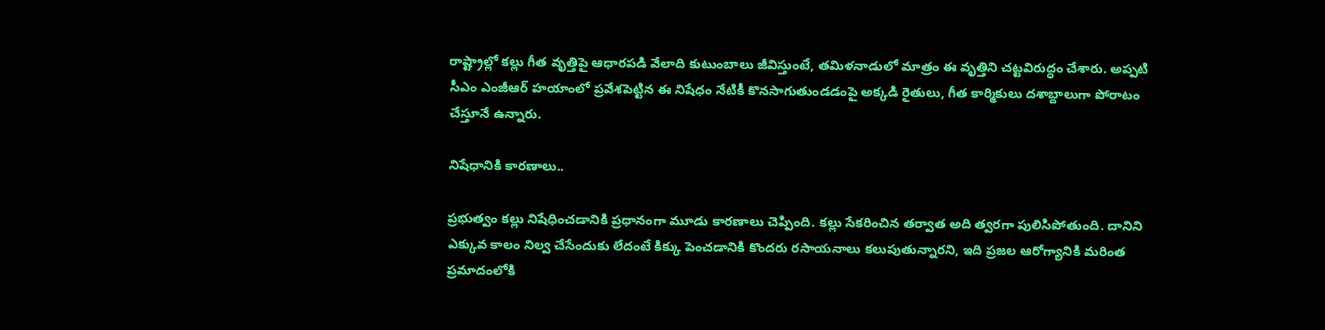రాష్ట్రాల్లో కల్లు గీత వృత్తిపై ఆధారపడి వేలాది కుటుంబాలు జీవిస్తుంటే, తమిళనాడులో మాత్రం ఈ వృత్తిని చట్టవిరుద్ధం చేశారు. అప్పటి సీఎం ఎంజీఆర్ హయాంలో ప్రవేశపెట్టిన ఈ నిషేధం నేటికీ కొనసాగుతుండడంపై అక్కడి రైతులు, గీత కార్మికులు దశాబ్దాలుగా పోరాటం చేస్తూనే ఉన్నారు.

నిషేధానికి కారణాలు..

ప్రభుత్వం కల్లు నిషేధించడానికి ప్రధానంగా మూడు కారణాలు చెప్పింది. కల్లు సేకరించిన తర్వాత అది త్వరగా పులిసిపోతుంది. దానిని ఎక్కువ కాలం నిల్వ చేసేందుకు లేదంటే కిక్కు పెంచడానికి కొందరు రసాయనాలు కలుపుతున్నారని, ఇది ప్రజల ఆరోగ్యానికి మరింత ప్రమాదంలోకి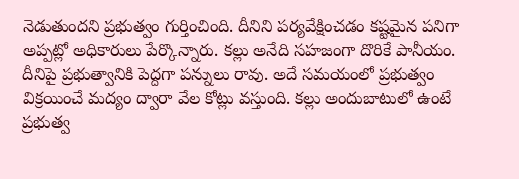నెడుతుందని ప్రభుత్వం గుర్తించింది. దీనిని పర్యవేక్షించడం కష్టమైన పనిగా అప్పట్లో అధికారులు పేర్కొన్నారు. కల్లు అనేది సహజంగా దొరికే పానీయం. దీనిపై ప్రభుత్వానికి పెద్దగా పన్నులు రావు. అదే సమయంలో ప్రభుత్వం విక్రయించే మద్యం ద్వారా వేల కోట్లు వస్తుంది. కల్లు అందుబాటులో ఉంటే ప్రభుత్వ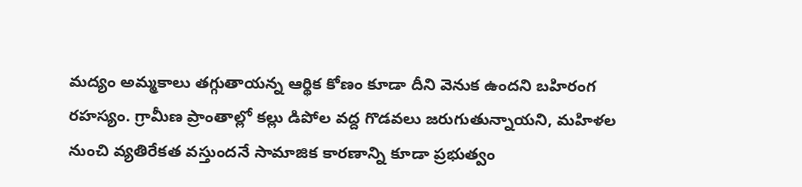మద్యం అమ్మకాలు తగ్గుతాయన్న ఆర్థిక కోణం కూడా దీని వెనుక ఉందని బహిరంగ రహస్యం. గ్రామీణ ప్రాంతాల్లో కల్లు డిపోల వద్ద గొడవలు జరుగుతున్నాయని, మహిళల నుంచి వ్యతిరేకత వస్తుందనే సామాజిక కారణాన్ని కూడా ప్రభుత్వం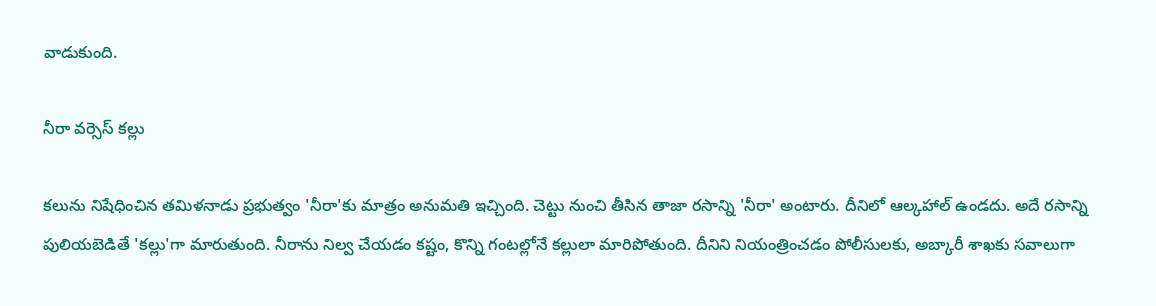వాడుకుంది.

నీరా వర్సెస్ కల్లు

కలును నిషేధించిన తమిళనాడు ప్రభుత్వం 'నీరా'కు మాత్రం అనుమతి ఇచ్చింది. చెట్టు నుంచి తీసిన తాజా రసాన్ని 'నీరా' అంటారు. దీనిలో ఆల్కహాల్ ఉండదు. అదే రసాన్ని పులియబెడితే 'కల్లు'గా మారుతుంది. నీరాను నిల్వ చేయడం కష్టం, కొన్ని గంటల్లోనే కల్లులా మారిపోతుంది. దీనిని నియంత్రించడం పోలీసులకు, అబ్కారీ శాఖకు సవాలుగా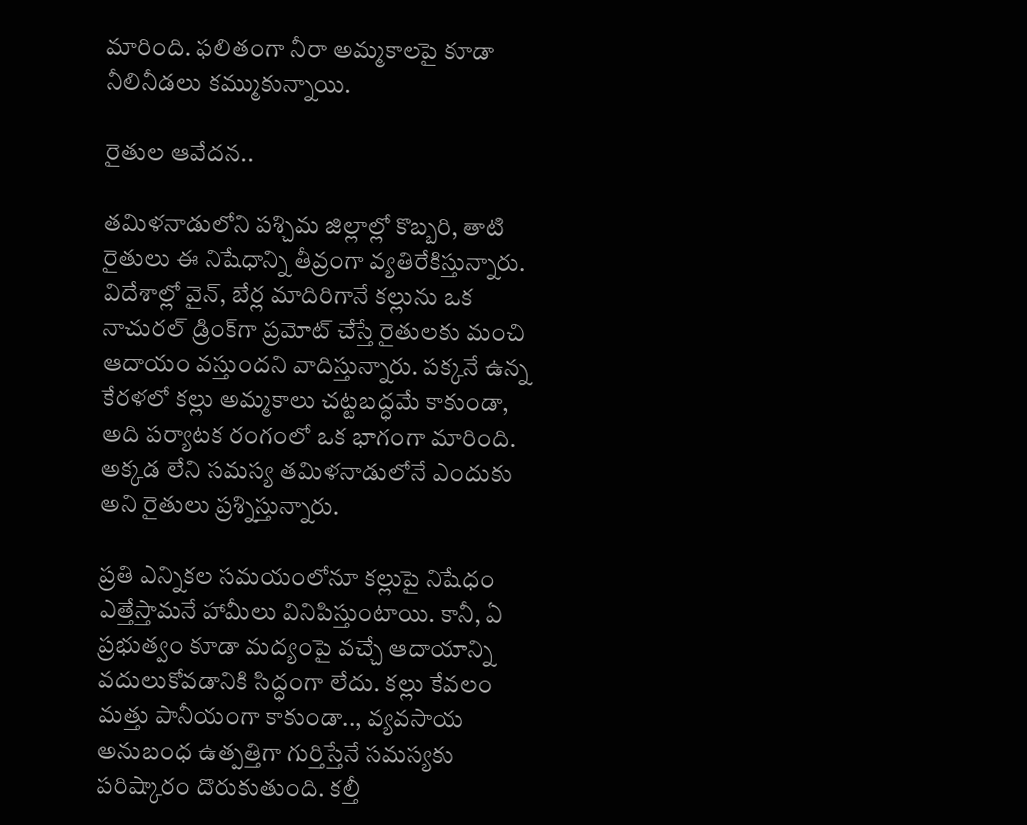మారింది. ఫలితంగా నీరా అమ్మకాలపై కూడా నీలినీడలు కమ్ముకున్నాయి.

రైతుల ఆవేదన..

తమిళనాడులోని పశ్చిమ జిల్లాల్లో కొబ్బరి, తాటి రైతులు ఈ నిషేధాన్ని తీవ్రంగా వ్యతిరేకిస్తున్నారు. విదేశాల్లో వైన్, బేర్ల మాదిరిగానే కల్లును ఒక నాచురల్ డ్రింక్‌గా ప్రమోట్ చేస్తే రైతులకు మంచి ఆదాయం వస్తుందని వాదిస్తున్నారు. పక్కనే ఉన్న కేరళలో కల్లు అమ్మకాలు చట్టబద్ధమే కాకుండా, అది పర్యాటక రంగంలో ఒక భాగంగా మారింది. అక్కడ లేని సమస్య తమిళనాడులోనే ఎందుకు అని రైతులు ప్రశ్నిస్తున్నారు.

ప్రతి ఎన్నికల సమయంలోనూ కల్లుపై నిషేధం ఎత్తేస్తామనే హామీలు వినిపిస్తుంటాయి. కానీ, ఏ ప్రభుత్వం కూడా మద్యంపై వచ్చే ఆదాయాన్ని వదులుకోవడానికి సిద్ధంగా లేదు. కల్లు కేవలం మత్తు పానీయంగా కాకుండా.., వ్యవసాయ అనుబంధ ఉత్పత్తిగా గుర్తిస్తేనే సమస్యకు పరిష్కారం దొరుకుతుంది. కల్తీ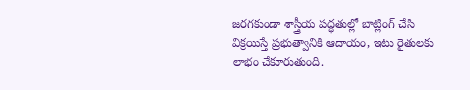జరగకుండా శాస్త్రీయ పద్ధతుల్లో బాట్లింగ్ చేసి విక్రయిస్తే ప్రభుత్వానికి ఆదాయం, ఇటు రైతులకు లాభం చేకూరుతుంది.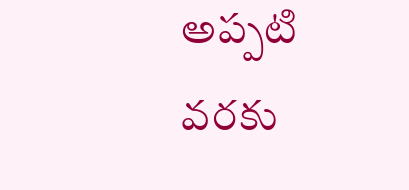అప్పటి వరకు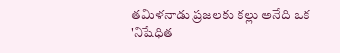తమిళనాడు ప్రజలకు కల్లు అనేది ఒక 'నిషేధిత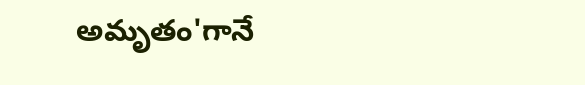అమృతం'గానే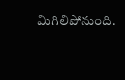మిగిలిపోనుంది.